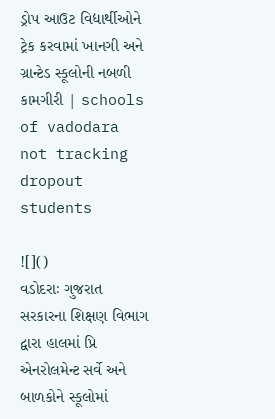ડ્રોપ આઉટ વિદ્યાર્થીઓને ટ્રેક કરવામાં ખાનગી અને ગ્રાન્ટેડ સ્કૂલોની નબળી કામગીરી | schools of vadodara not tracking dropout students

![]()
વડોદરાઃ ગુજરાત સરકારના શિક્ષણ વિભાગ દ્વારા હાલમાં પ્રિ એનરોલમેન્ટ સર્વે અને બાળકોને સ્કૂલોમાં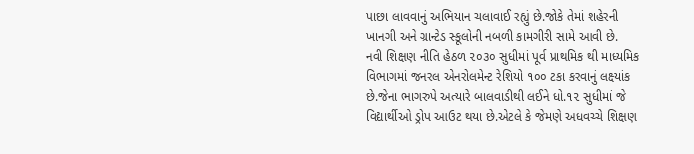પાછા લાવવાનું અભિયાન ચલાવાઈ રહ્યું છે.જોકે તેમાં શહેરની ખાનગી અને ગ્રાન્ટેડ સ્કૂલોની નબળી કામગીરી સામે આવી છે.
નવી શિક્ષણ નીતિ હેઠળ ૨૦૩૦ સુધીમાં પૂર્વ પ્રાથમિક થી માધ્યમિક વિભાગમાં જનરલ એનરોલમેન્ટ રેશિયો ૧૦૦ ટકા કરવાનું લક્ષ્યાંક છે.જેના ભાગરુપે અત્યારે બાલવાડીથી લઈને ધો.૧૨ સુધીમાં જે વિદ્યાર્થીઓ ડ્રોપ આઉટ થયા છે.એટલે કે જેમણે અધવચ્ચે શિક્ષણ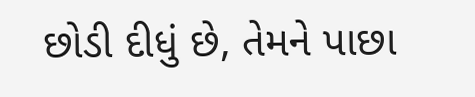છોડી દીધું છે, તેમને પાછા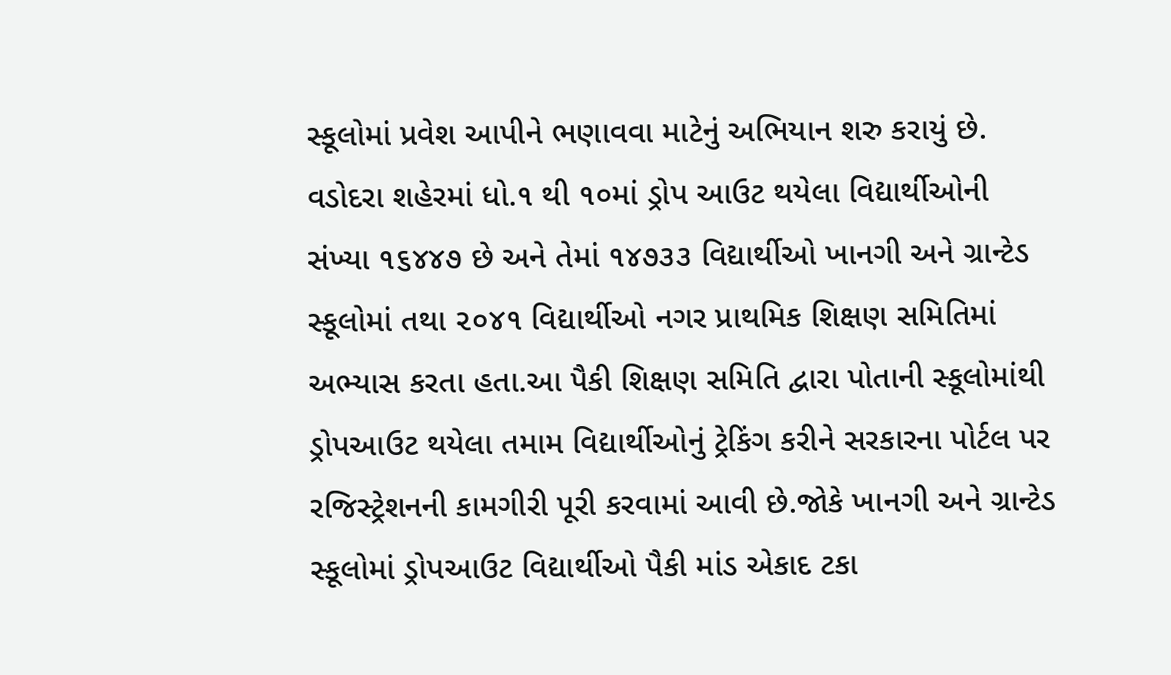સ્કૂલોમાં પ્રવેશ આપીને ભણાવવા માટેનું અભિયાન શરુ કરાયું છે.
વડોદરા શહેરમાં ધો.૧ થી ૧૦માં ડ્રોપ આઉટ થયેલા વિદ્યાર્થીઓની સંખ્યા ૧૬૪૪૭ છે અને તેમાં ૧૪૭૩૩ વિદ્યાર્થીઓ ખાનગી અને ગ્રાન્ટેડ સ્કૂલોમાં તથા ૨૦૪૧ વિદ્યાર્થીઓ નગર પ્રાથમિક શિક્ષણ સમિતિમાં અભ્યાસ કરતા હતા.આ પૈકી શિક્ષણ સમિતિ દ્વારા પોતાની સ્કૂલોમાંથી ડ્રોપઆઉટ થયેલા તમામ વિદ્યાર્થીઓનું ટ્રેકિંગ કરીને સરકારના પોર્ટલ પર રજિસ્ટ્રેશનની કામગીરી પૂરી કરવામાં આવી છે.જોકે ખાનગી અને ગ્રાન્ટેડ સ્કૂલોમાં ડ્રોપઆઉટ વિદ્યાર્થીઓ પૈકી માંડ એકાદ ટકા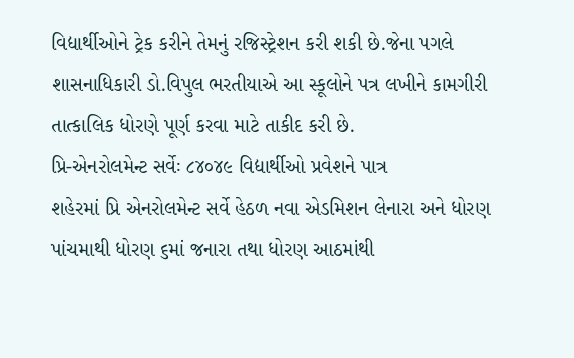વિદ્યાર્થીઓને ટ્રેક કરીને તેમનું રજિસ્ટ્રેશન કરી શકી છે.જેના પગલે શાસનાધિકારી ડો.વિપુલ ભરતીયાએ આ સ્કૂલોને પત્ર લખીને કામગીરી તાત્કાલિક ધોરણે પૂર્ણ કરવા માટે તાકીદ કરી છે.
પ્રિ-એનરોલમેન્ટ સર્વેઃ ૮૪૦૪૯ વિદ્યાર્થીઓ પ્રવેશને પાત્ર
શહેરમાં પ્રિ એનરોલમેન્ટ સર્વે હેઠળ નવા એડમિશન લેનારા અને ધોરણ પાંચમાથી ધોરણ ૬માં જનારા તથા ધોરણ આઠમાંથી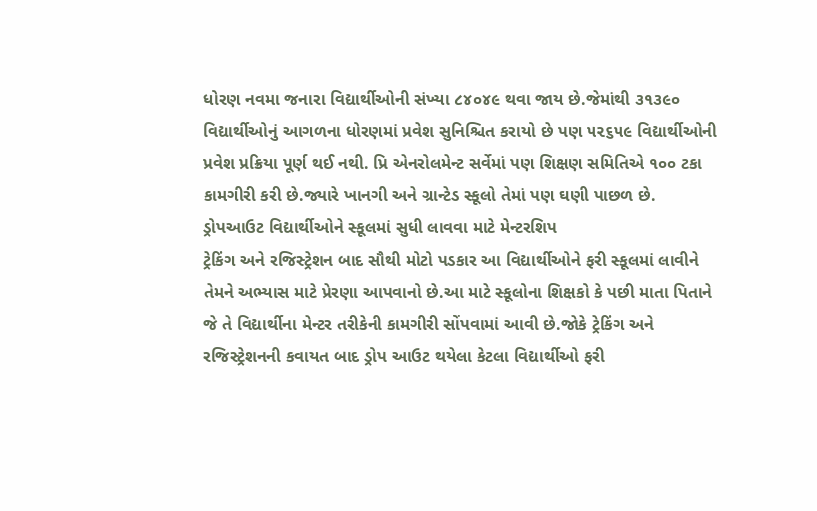ધોરણ નવમા જનારા વિદ્યાર્થીઓની સંખ્યા ૮૪૦૪૯ થવા જાય છે.જેમાંથી ૩૧૩૯૦ વિદ્યાર્થીઓનું આગળના ધોરણમાં પ્રવેશ સુનિશ્ચિત કરાયો છે પણ ૫૨૬૫૯ વિદ્યાર્થીઓની પ્રવેશ પ્રક્રિયા પૂર્ણ થઈ નથી. પ્રિ એનરોલમેન્ટ સર્વેમાં પણ શિક્ષણ સમિતિએ ૧૦૦ ટકા કામગીરી કરી છે.જ્યારે ખાનગી અને ગ્રાન્ટેડ સ્કૂલો તેમાં પણ ઘણી પાછળ છે.
ડ્રોપઆઉટ વિદ્યાર્થીઓને સ્કૂલમાં સુધી લાવવા માટે મેન્ટરશિપ
ટ્રેકિંગ અને રજિસ્ટ્રેશન બાદ સૌથી મોટો પડકાર આ વિદ્યાર્થીઓને ફરી સ્કૂલમાં લાવીને તેમને અભ્યાસ માટે પ્રેરણા આપવાનો છે.આ માટે સ્કૂલોના શિક્ષકો કે પછી માતા પિતાને જે તે વિદ્યાર્થીના મેન્ટર તરીકેની કામગીરી સોંપવામાં આવી છે.જોકે ટ્રેકિંગ અને રજિસ્ટ્રેશનની કવાયત બાદ ડ્રોપ આઉટ થયેલા કેટલા વિદ્યાર્થીઓ ફરી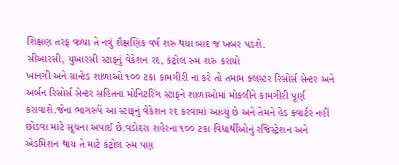શિક્ષણ તરફ વળ્યા તે નવું શૈક્ષણિક વર્ષ શરુ થયા બાદ જ ખબર પડશે.
સીઆરસી, યુઆરસી સ્ટાફનું વેકેશન રદ, કંટ્રોલ રુમ શરુ કરાયો
ખાનગી અને ગ્રાન્ટેડ શાળાઓ ૧૦૦ ટકા કામગીરી ના કરે તો તમામ ક્લસ્ટર રિસોર્સ સેન્ટર અને અર્બન રિસોર્સ સેન્ટર સહિતના મોનિટરિંગ સ્ટાફને શાળાઓમાં મોકલીને કામગીરી પૂર્ણ કરાવાશે.જેના ભાગરુપે આ સ્ટાફનું વેકેશન રદ કરવામાં આવ્યું છે અને તેમને હેડ ક્વાર્ટર નહીં છોડવા માટે સૂચના અપાઈ છે.વડોદરા શહેરના ૧૦૦ ટકા વિદ્યાર્થીઓનું રજિસ્ટ્રેશન અને એડમિશન થાય તે માટે કંટ્રોલ રુમ પણ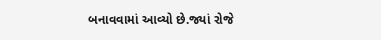બનાવવામાં આવ્યો છે.જ્યાં રોજે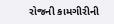રોજની કામગીરીની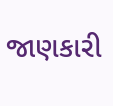જાણકારી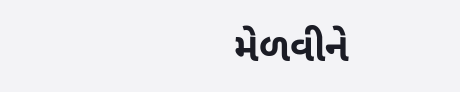મેળવીને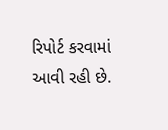રિપોર્ટ કરવામાં આવી રહી છે.